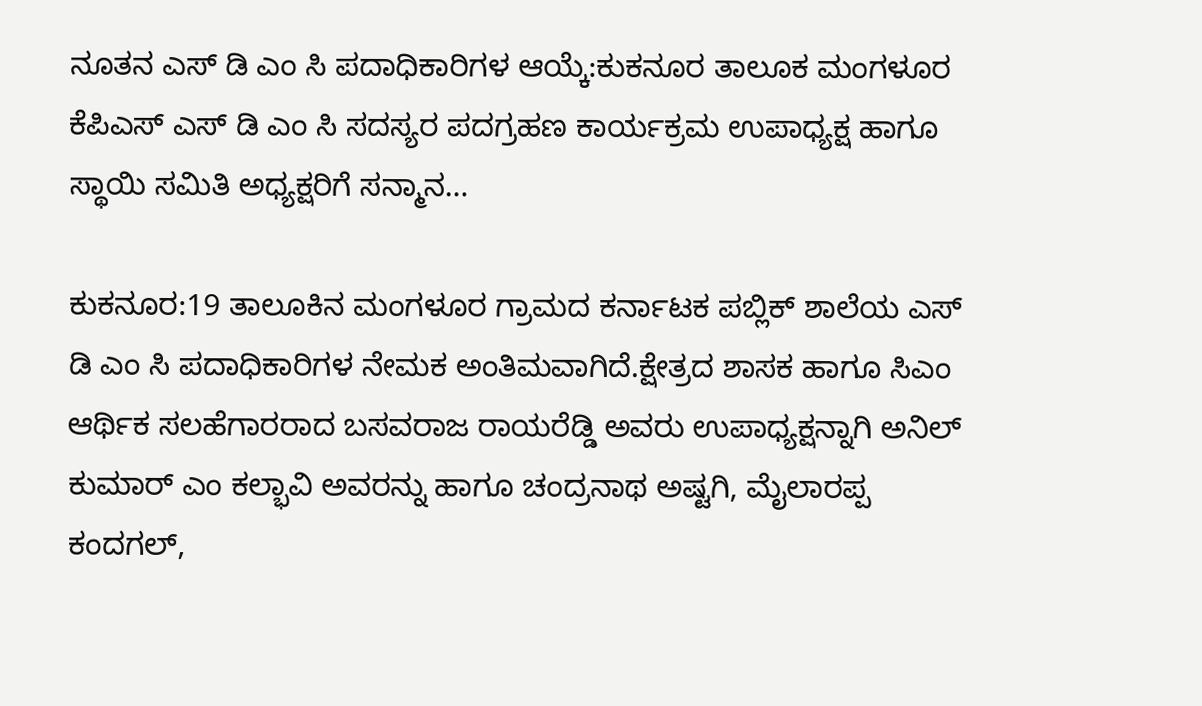ನೂತನ ಎಸ್ ಡಿ ಎಂ ಸಿ ಪದಾಧಿಕಾರಿಗಳ ಆಯ್ಕೆ:ಕುಕನೂರ ತಾಲೂಕ ಮಂಗಳೂರ ಕೆಪಿಎಸ್ ಎಸ್ ಡಿ ಎಂ ಸಿ ಸದಸ್ಯರ ಪದಗ್ರಹಣ ಕಾರ್ಯಕ್ರಮ ಉಪಾಧ್ಯಕ್ಷ ಹಾಗೂ ಸ್ಥಾಯಿ ಸಮಿತಿ ಅಧ್ಯಕ್ಷರಿಗೆ ಸನ್ಮಾನ…

ಕುಕನೂರ:19 ತಾಲೂಕಿನ ಮಂಗಳೂರ ಗ್ರಾಮದ ಕರ್ನಾಟಕ ಪಬ್ಲಿಕ್ ಶಾಲೆಯ ಎಸ್ ಡಿ ಎಂ ಸಿ ಪದಾಧಿಕಾರಿಗಳ ನೇಮಕ ಅಂತಿಮವಾಗಿದೆ.ಕ್ಷೇತ್ರದ ಶಾಸಕ ಹಾಗೂ ಸಿಎಂ ಆರ್ಥಿಕ ಸಲಹೆಗಾರರಾದ ಬಸವರಾಜ ರಾಯರೆಡ್ಡಿ ಅವರು ಉಪಾಧ್ಯಕ್ಷನ್ನಾಗಿ ಅನಿಲ್ ಕುಮಾರ್ ಎಂ ಕಲ್ಭಾವಿ ಅವರನ್ನು ಹಾಗೂ ಚಂದ್ರನಾಥ ಅಷ್ಟಗಿ, ಮೈಲಾರಪ್ಪ ಕಂದಗಲ್,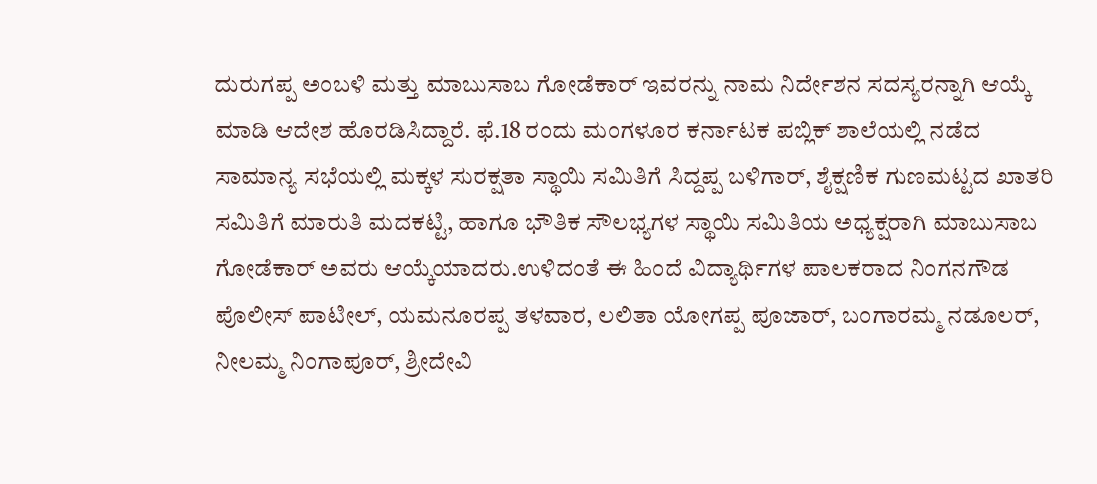ದುರುಗಪ್ಪ ಅಂಬಳಿ ಮತ್ತು ಮಾಬುಸಾಬ ಗೋಡೆಕಾರ್ ಇವರನ್ನು ನಾಮ ನಿರ್ದೇಶನ ಸದಸ್ಯರನ್ನಾಗಿ ಆಯ್ಕೆ ಮಾಡಿ ಆದೇಶ ಹೊರಡಿಸಿದ್ದಾರೆ. ಫೆ.18 ರಂದು ಮಂಗಳೂರ ಕರ್ನಾಟಕ ಪಬ್ಲಿಕ್ ಶಾಲೆಯಲ್ಲಿ ನಡೆದ ಸಾಮಾನ್ಯ ಸಭೆಯಲ್ಲಿ ಮಕ್ಕಳ ಸುರಕ್ಷತಾ ಸ್ಥಾಯಿ ಸಮಿತಿಗೆ ಸಿದ್ದಪ್ಪ ಬಳಿಗಾರ್, ಶೈಕ್ಷಣಿಕ ಗುಣಮಟ್ಟದ ಖಾತರಿ ಸಮಿತಿಗೆ ಮಾರುತಿ ಮದಕಟ್ಟಿ, ಹಾಗೂ ಭೌತಿಕ ಸೌಲಭ್ಯಗಳ ಸ್ಥಾಯಿ ಸಮಿತಿಯ ಅಧ್ಯಕ್ಷರಾಗಿ ಮಾಬುಸಾಬ ಗೋಡೆಕಾರ್ ಅವರು ಆಯ್ಕೆಯಾದರು.ಉಳಿದಂತೆ ಈ ಹಿಂದೆ ವಿದ್ಯಾರ್ಥಿಗಳ ಪಾಲಕರಾದ ನಿಂಗನಗೌಡ ಪೊಲೀಸ್ ಪಾಟೀಲ್, ಯಮನೂರಪ್ಪ ತಳವಾರ, ಲಲಿತಾ ಯೋಗಪ್ಪ ಪೂಜಾರ್, ಬಂಗಾರಮ್ಮ ನಡೂಲರ್, ನೀಲಮ್ಮ ನಿಂಗಾಪೂರ್, ಶ್ರೀದೇವಿ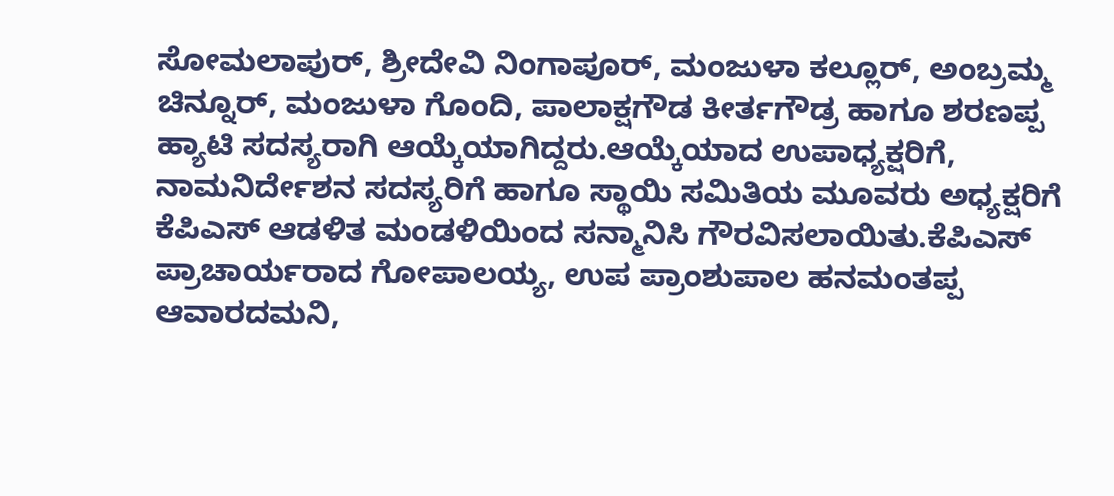ಸೋಮಲಾಪುರ್, ಶ್ರೀದೇವಿ ನಿಂಗಾಪೂರ್, ಮಂಜುಳಾ ಕಲ್ಲೂರ್, ಅಂಬ್ರಮ್ಮ ಚಿನ್ನೂರ್, ಮಂಜುಳಾ ಗೊಂದಿ, ಪಾಲಾಕ್ಷಗೌಡ ಕೀರ್ತಗೌಡ್ರ ಹಾಗೂ ಶರಣಪ್ಪ ಹ್ಯಾಟಿ ಸದಸ್ಯರಾಗಿ ಆಯ್ಕೆಯಾಗಿದ್ದರು.ಆಯ್ಕೆಯಾದ ಉಪಾಧ್ಯಕ್ಷರಿಗೆ, ನಾಮನಿರ್ದೇಶನ ಸದಸ್ಯರಿಗೆ ಹಾಗೂ ಸ್ಥಾಯಿ ಸಮಿತಿಯ ಮೂವರು ಅಧ್ಯಕ್ಷರಿಗೆ ಕೆಪಿಎಸ್ ಆಡಳಿತ ಮಂಡಳಿಯಿಂದ ಸನ್ಮಾನಿಸಿ ಗೌರವಿಸಲಾಯಿತು.ಕೆಪಿಎಸ್ ಪ್ರಾಚಾರ್ಯರಾದ ಗೋಪಾಲಯ್ಯ, ಉಪ ಪ್ರಾಂಶುಪಾಲ ಹನಮಂತಪ್ಪ ಆವಾರದಮನಿ,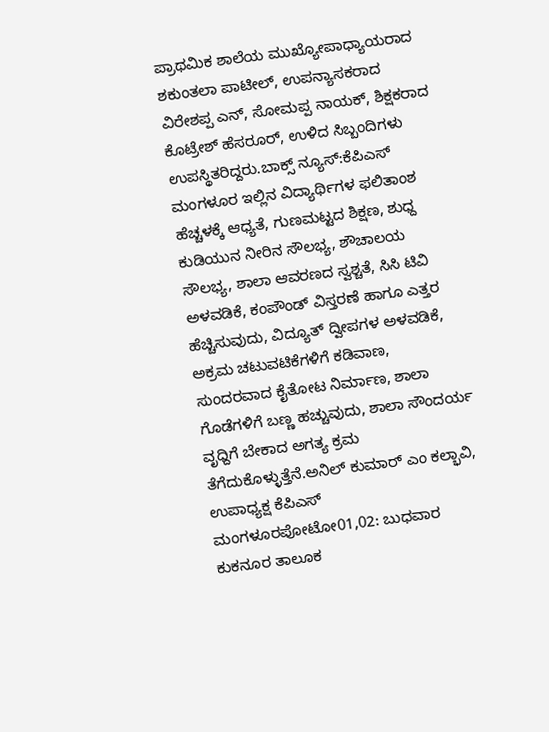ಪ್ರಾಥಮಿಕ ಶಾಲೆಯ ಮುಖ್ಯೋಪಾಧ್ಯಾಯರಾದ ಶಕುಂತಲಾ ಪಾಟೀಲ್, ಉಪನ್ಯಾಸಕರಾದ ವಿರೇಶಪ್ಪ ಎನ್, ಸೋಮಪ್ಪ ನಾಯಕ್, ಶಿಕ್ಷಕರಾದ ಕೊಟ್ರೇಶ್ ಹೆಸರೂರ್, ಉಳಿದ ಸಿಬ್ಬಂದಿಗಳು ಉಪಸ್ಥಿತರಿದ್ದರು.ಬಾಕ್ಸ್ ನ್ಯೂಸ್:ಕೆಪಿಎಸ್ ಮಂಗಳೂರ ಇಲ್ಲಿನ ವಿದ್ಯಾರ್ಥಿಗಳ ಫಲಿತಾಂಶ ಹೆಚ್ಚಳಕ್ಕೆ ಆಧ್ಯತೆ, ಗುಣಮಟ್ಟದ ಶಿಕ್ಷಣ, ಶುಧ್ದ ಕುಡಿಯುನ ನೀರಿನ ಸೌಲಭ್ಯ, ಶೌಚಾಲಯ ಸೌಲಭ್ಯ, ಶಾಲಾ ಆವರಣದ ಸ್ವಶ್ಚತೆ, ಸಿಸಿ ಟಿವಿ ಅಳವಡಿಕೆ, ಕಂಪೌಂಡ್ ವಿಸ್ತರಣೆ ಹಾಗೂ ಎತ್ತರ ಹೆಚ್ಚಿಸುವುದು, ವಿದ್ಯೂತ್ ದ್ವೀಪಗಳ ಅಳವಡಿಕೆ, ಅಕ್ರಮ ಚಟುವಟಿಕೆಗಳಿಗೆ ಕಡಿವಾಣ, ಸುಂದರವಾದ ಕೈತೋಟ ನಿರ್ಮಾಣ, ಶಾಲಾ ಗೊಡೆಗಳಿಗೆ ಬಣ್ಣ ಹಚ್ಚುವುದು, ಶಾಲಾ ಸೌಂದರ್ಯ ವೃಧ್ದಿಗೆ ಬೇಕಾದ ಅಗತ್ಯ ಕ್ರಮ ತೆಗೆದುಕೊಳ್ಳುತ್ತೆನೆ.ಅನಿಲ್ ಕುಮಾರ್ ಎಂ ಕಲ್ಭಾವಿ, ಉಪಾಧ್ಯಕ್ಷ ಕೆಪಿಎಸ್ ಮಂಗಳೂರಪೋಟೋ01,02: ಬುಧವಾರ ಕುಕನೂರ ತಾಲೂಕ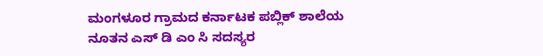ಮಂಗಳೂರ ಗ್ರಾಮದ ಕರ್ನಾಟಕ ಪಬ್ಲಿಕ್ ಶಾಲೆಯ ನೂತನ ಎಸ್ ಡಿ ಎಂ ಸಿ ಸದಸ್ಯರ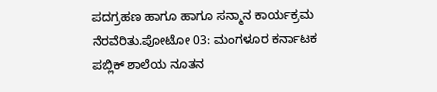ಪದಗ್ರಹಣ ಹಾಗೂ ಹಾಗೂ ಸನ್ಮಾನ ಕಾರ್ಯಕ್ರಮ ನೆರವೆರಿತು.ಪೋಟೋ 03: ಮಂಗಳೂರ ಕರ್ನಾಟಕ ಪಬ್ಲಿಕ್ ಶಾಲೆಯ ನೂತನ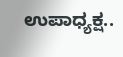ಉಪಾಧ್ಯಕ್ಷ..